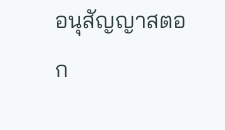อนุสัญญาสตอก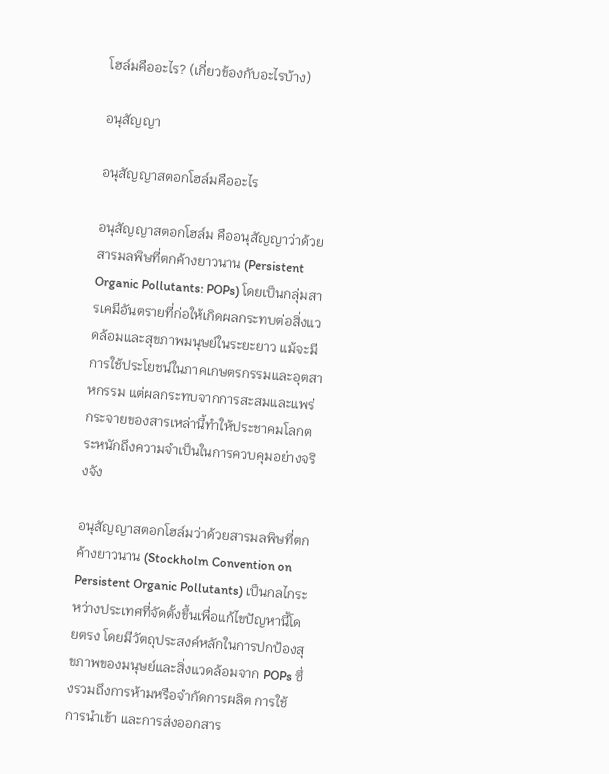โฮล์มคืออะไร? (เกี่ยวข้องกับอะไรบ้าง)

อนุสัญญา

อนุสัญญาสตอกโฮล์มคืออะไร

อนุสัญญาสตอกโฮล์ม คืออนุสัญญาว่าด้วยสารมลพิษที่ตกค้างยาวนาน (Persistent Organic Pollutants: POPs) โดยเป็นกลุ่มสารเคมีอันตรายที่ก่อให้เกิดผลกระทบต่อสิ่งแวดล้อมและสุขภาพมนุษย์ในระยะยาว แม้จะมีการใช้ประโยชน์ในภาคเกษตรกรรมและอุตสาหกรรม แต่ผลกระทบจากการสะสมและแพร่กระจายของสารเหล่านี้ทำให้ประชาคมโลกตระหนักถึงความจำเป็นในการควบคุมอย่างจริงจัง

อนุสัญญาสตอกโฮล์มว่าด้วยสารมลพิษที่ตกค้างยาวนาน (Stockholm Convention on Persistent Organic Pollutants) เป็นกลไกระหว่างประเทศที่จัดตั้งขึ้นเพื่อแก้ไขปัญหานี้โดยตรง โดยมีวัตถุประสงค์หลักในการปกป้องสุขภาพของมนุษย์และสิ่งแวดล้อมจาก POPs ซึ่งรวมถึงการห้ามหรือจำกัดการผลิต การใช้ การนำเข้า และการส่งออกสาร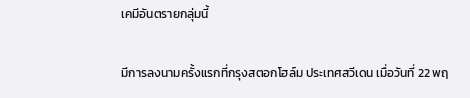เคมีอันตรายกลุ่มนี้

มีการลงนามครั้งแรกที่กรุงสตอกโฮล์ม ประเทศสวีเดน เมื่อวันที่ 22 พฤ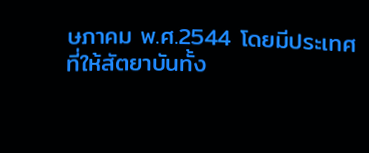ษภาคม พ.ศ.2544 โดยมีประเทศที่ให้สัตยาบันทั้ง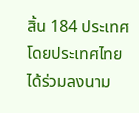สิ้น 184 ประเทศ โดยประเทศไทยได้ร่วมลงนาม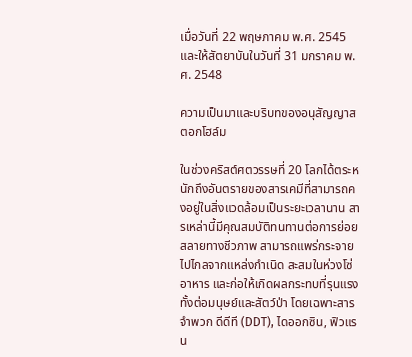เมื่อวันที่ 22 พฤษภาคม พ.ศ. 2545 และให้สัตยาบันในวันที่ 31 มกราคม พ.ศ. 2548

ความเป็นมาและบริบทของอนุสัญญาสตอกโฮล์ม

ในช่วงคริสต์ศตวรรษที่ 20 โลกได้ตระหนักถึงอันตรายของสารเคมีที่สามารถคงอยู่ในสิ่งแวดล้อมเป็นระยะเวลานาน สารเหล่านี้มีคุณสมบัติทนทานต่อการย่อยสลายทางชีวภาพ สามารถแพร่กระจายไปไกลจากแหล่งกำเนิด สะสมในห่วงโซ่อาหาร และก่อให้เกิดผลกระทบที่รุนแรงทั้งต่อมนุษย์และสัตว์ป่า โดยเฉพาะสารจำพวก ดีดีที (DDT), ไดออกซิน, ฟิวแรน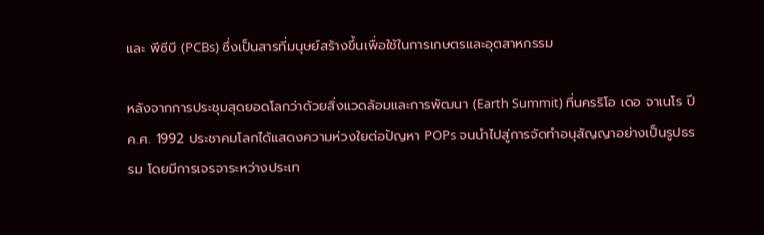และ พีซีบี (PCBs) ซึ่งเป็นสารที่มนุษย์สร้างขึ้นเพื่อใช้ในการเกษตรและอุตสาหกรรม

หลังจากการประชุมสุดยอดโลกว่าด้วยสิ่งแวดล้อมและการพัฒนา (Earth Summit) ที่นครริโอ เดอ จาเนโร ปี ค.ศ. 1992 ประชาคมโลกได้แสดงความห่วงใยต่อปัญหา POPs จนนำไปสู่การจัดทำอนุสัญญาอย่างเป็นรูปธรรม โดยมีการเจรจาระหว่างประเท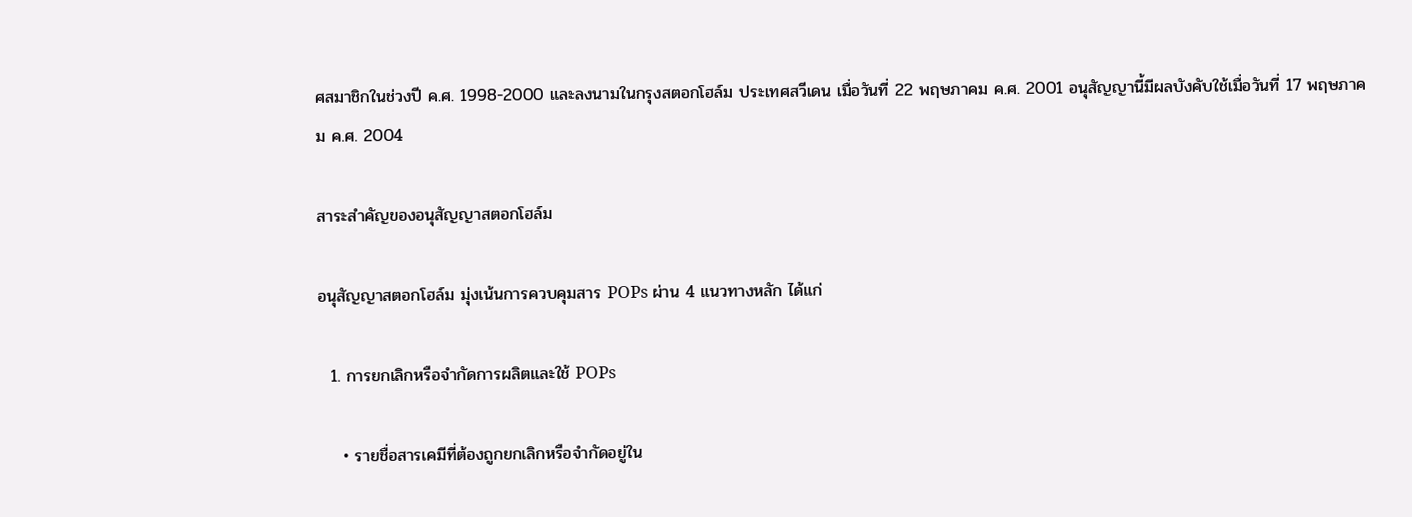ศสมาชิกในช่วงปี ค.ศ. 1998-2000 และลงนามในกรุงสตอกโฮล์ม ประเทศสวีเดน เมื่อวันที่ 22 พฤษภาคม ค.ศ. 2001 อนุสัญญานี้มีผลบังคับใช้เมื่อวันที่ 17 พฤษภาคม ค.ศ. 2004

สาระสำคัญของอนุสัญญาสตอกโฮล์ม

อนุสัญญาสตอกโฮล์ม มุ่งเน้นการควบคุมสาร POPs ผ่าน 4 แนวทางหลัก ได้แก่

  1. การยกเลิกหรือจำกัดการผลิตและใช้ POPs

    • รายชื่อสารเคมีที่ต้องถูกยกเลิกหรือจำกัดอยู่ใน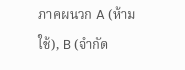ภาคผนวก A (ห้ามใช้), B (จำกัด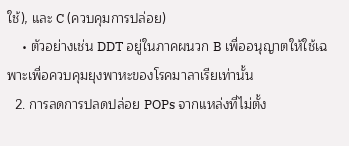ใช้), และ C (ควบคุมการปล่อย)
    • ตัวอย่างเช่น DDT อยู่ในภาคผนวก B เพื่ออนุญาตให้ใช้เฉพาะเพื่อควบคุมยุงพาหะของโรคมาลาเรียเท่านั้น
  2. การลดการปลดปล่อย POPs จากแหล่งที่ไม่ตั้ง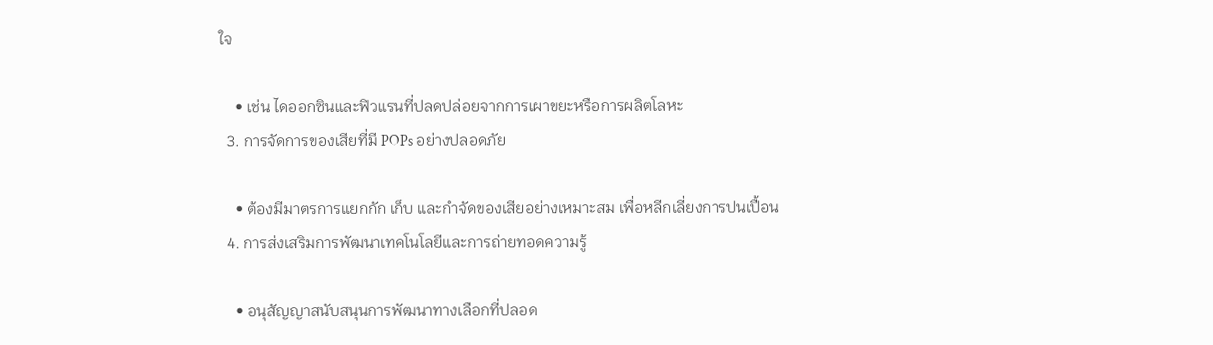ใจ

    • เช่น ไดออกซินและฟิวแรนที่ปลดปล่อยจากการเผาขยะหรือการผลิตโลหะ
  3. การจัดการของเสียที่มี POPs อย่างปลอดภัย

    • ต้องมีมาตรการแยกกัก เก็บ และกำจัดของเสียอย่างเหมาะสม เพื่อหลีกเลี่ยงการปนเปื้อน
  4. การส่งเสริมการพัฒนาเทคโนโลยีและการถ่ายทอดความรู้

    • อนุสัญญาสนับสนุนการพัฒนาทางเลือกที่ปลอด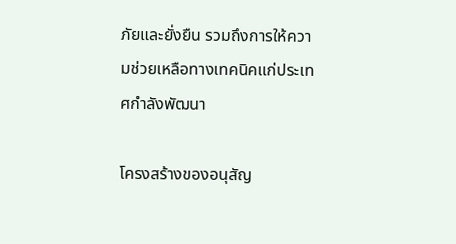ภัยและยั่งยืน รวมถึงการให้ความช่วยเหลือทางเทคนิคแก่ประเทศกำลังพัฒนา

โครงสร้างของอนุสัญ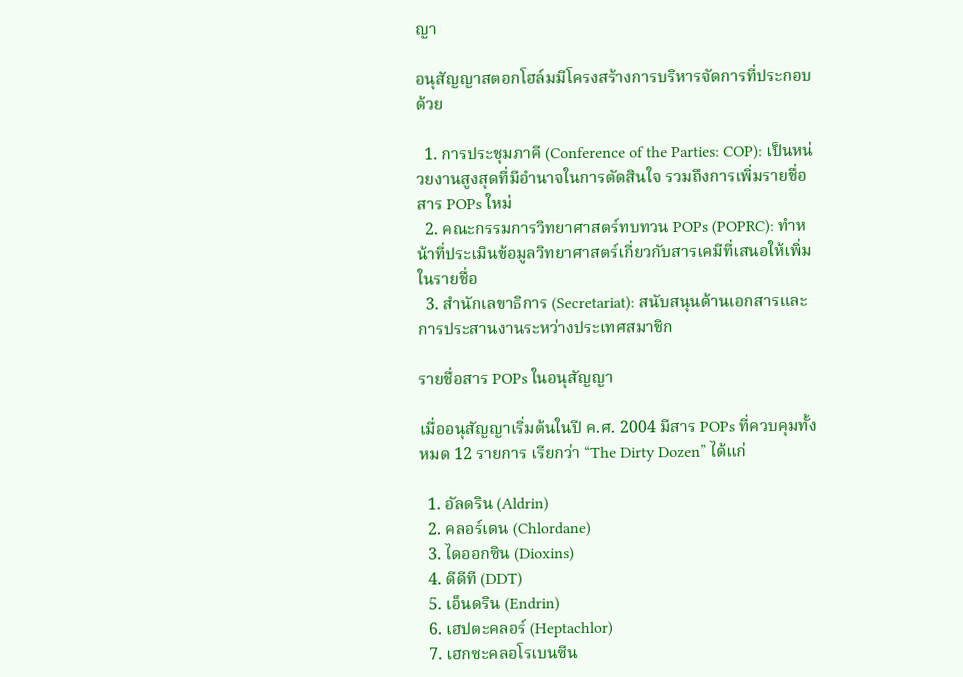ญา

อนุสัญญาสตอกโฮล์มมีโครงสร้างการบริหารจัดการที่ประกอบด้วย

  1. การประชุมภาคี (Conference of the Parties: COP): เป็นหน่วยงานสูงสุดที่มีอำนาจในการตัดสินใจ รวมถึงการเพิ่มรายชื่อสาร POPs ใหม่
  2. คณะกรรมการวิทยาศาสตร์ทบทวน POPs (POPRC): ทำหน้าที่ประเมินข้อมูลวิทยาศาสตร์เกี่ยวกับสารเคมีที่เสนอให้เพิ่มในรายชื่อ
  3. สำนักเลขาธิการ (Secretariat): สนับสนุนด้านเอกสารและการประสานงานระหว่างประเทศสมาชิก

รายชื่อสาร POPs ในอนุสัญญา

เมื่ออนุสัญญาเริ่มต้นในปี ค.ศ. 2004 มีสาร POPs ที่ควบคุมทั้งหมด 12 รายการ เรียกว่า “The Dirty Dozen” ได้แก่

  1. อัลดริน (Aldrin)
  2. คลอร์เดน (Chlordane)
  3. ไดออกซิน (Dioxins)
  4. ดีดีที (DDT)
  5. เอ็นดริน (Endrin)
  6. เฮปตะคลอร์ (Heptachlor)
  7. เฮกซะคลอโรเบนซีน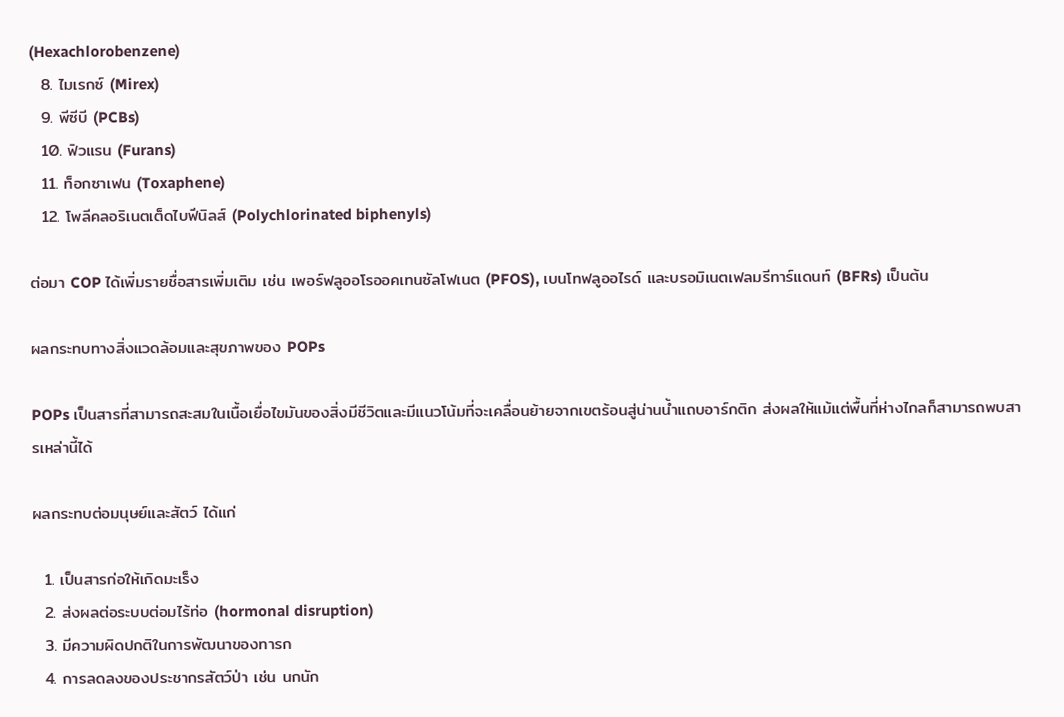(Hexachlorobenzene)
  8. ไมเรกซ์ (Mirex)
  9. พีซีบี (PCBs)
  10. ฟิวแรน (Furans)
  11. ท็อกซาเฟน (Toxaphene)
  12. โพลีคลอริเนตเต็ดไบฟีนิลส์ (Polychlorinated biphenyls)

ต่อมา COP ได้เพิ่มรายชื่อสารเพิ่มเติม เช่น เพอร์ฟลูออโรออคเทนซัลโฟเนต (PFOS), เบนโทฟลูออไรด์ และบรอมิเนตเฟลมรีทาร์แดนท์ (BFRs) เป็นต้น

ผลกระทบทางสิ่งแวดล้อมและสุขภาพของ POPs

POPs เป็นสารที่สามารถสะสมในเนื้อเยื่อไขมันของสิ่งมีชีวิตและมีแนวโน้มที่จะเคลื่อนย้ายจากเขตร้อนสู่น่านน้ำแถบอาร์กติก ส่งผลให้แม้แต่พื้นที่ห่างไกลก็สามารถพบสารเหล่านี้ได้

ผลกระทบต่อมนุษย์และสัตว์ ได้แก่

  1. เป็นสารก่อให้เกิดมะเร็ง
  2. ส่งผลต่อระบบต่อมไร้ท่อ (hormonal disruption)
  3. มีความผิดปกติในการพัฒนาของทารก
  4. การลดลงของประชากรสัตว์ป่า เช่น นกนัก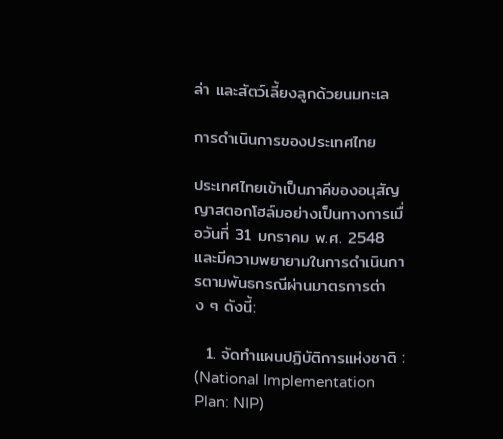ล่า และสัตว์เลี้ยงลูกด้วยนมทะเล

การดำเนินการของประเทศไทย

ประเทศไทยเข้าเป็นภาคีของอนุสัญญาสตอกโฮล์มอย่างเป็นทางการเมื่อวันที่ 31 มกราคม พ.ศ. 2548 และมีความพยายามในการดำเนินการตามพันธกรณีผ่านมาตรการต่าง ๆ ดังนี้:

  1. จัดทำแผนปฏิบัติการแห่งชาติ : (National Implementation Plan: NIP)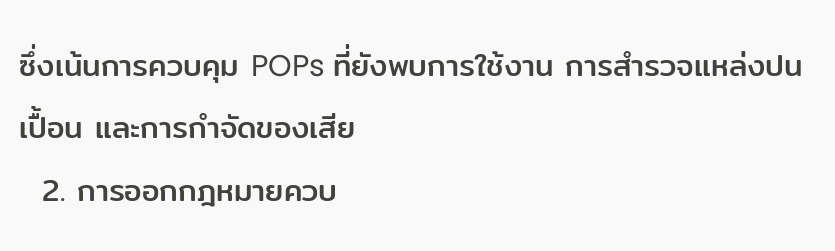ซึ่งเน้นการควบคุม POPs ที่ยังพบการใช้งาน การสำรวจแหล่งปนเปื้อน และการกำจัดของเสีย
  2. การออกกฎหมายควบ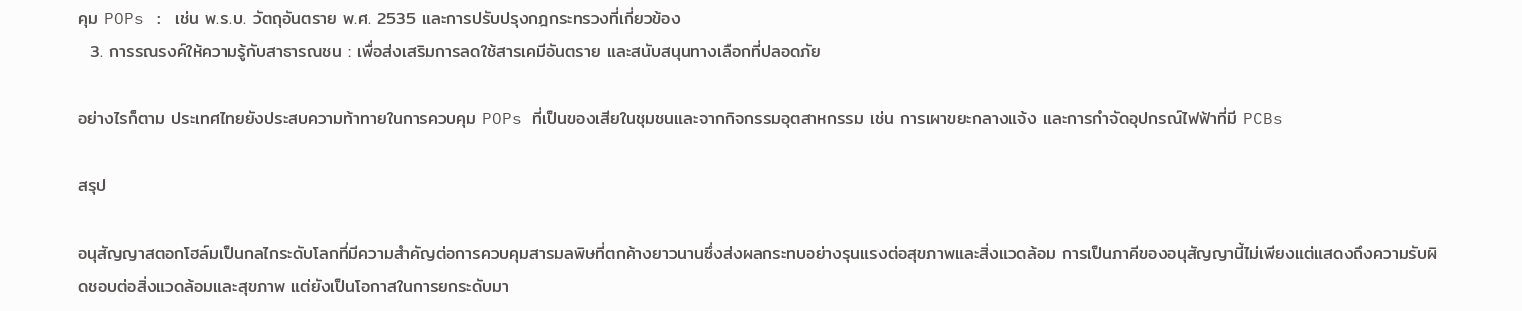คุม POPs : เช่น พ.ร.บ. วัตถุอันตราย พ.ศ. 2535 และการปรับปรุงกฎกระทรวงที่เกี่ยวข้อง
  3. การรณรงค์ให้ความรู้กับสาธารณชน : เพื่อส่งเสริมการลดใช้สารเคมีอันตราย และสนับสนุนทางเลือกที่ปลอดภัย

อย่างไรก็ตาม ประเทศไทยยังประสบความท้าทายในการควบคุม POPs ที่เป็นของเสียในชุมชนและจากกิจกรรมอุตสาหกรรม เช่น การเผาขยะกลางแจ้ง และการกำจัดอุปกรณ์ไฟฟ้าที่มี PCBs

สรุป

อนุสัญญาสตอกโฮล์มเป็นกลไกระดับโลกที่มีความสำคัญต่อการควบคุมสารมลพิษที่ตกค้างยาวนานซึ่งส่งผลกระทบอย่างรุนแรงต่อสุขภาพและสิ่งแวดล้อม การเป็นภาคีของอนุสัญญานี้ไม่เพียงแต่แสดงถึงความรับผิดชอบต่อสิ่งแวดล้อมและสุขภาพ แต่ยังเป็นโอกาสในการยกระดับมา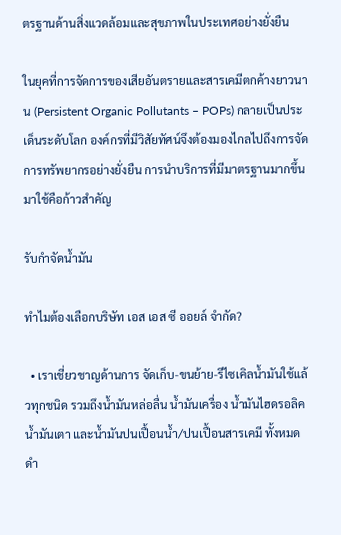ตรฐานด้านสิ่งแวดล้อมและสุขภาพในประเทศอย่างยั่งยืน

ในยุคที่การจัดการของเสียอันตรายและสารเคมีตกค้างยาวนาน (Persistent Organic Pollutants – POPs) กลายเป็นประเด็นระดับโลก องค์กรที่มีวิสัยทัศน์จึงต้องมองไกลไปถึงการจัดการทรัพยากรอย่างยั่งยืน การนำบริการที่มีมาตรฐานมากขึ้นมาใช้คือก้าวสำคัญ

รับกำจัดน้ำมัน

ทำไมต้องเลือกบริษัท เอส เอส ซี ออยล์ จำกัด?

  • เราเชี่ยวชาญด้านการ จัดเก็บ-ขนย้าย-รีไซเคิลน้ำมันใช้แล้วทุกชนิด รวมถึงน้ำมันหล่อลื่น น้ำมันเครื่อง น้ำมันไฮดรอลิค น้ำมันเตา และน้ำมันปนเปื้อนน้ำ/ปนเปื้อนสารเคมี ทั้งหมดดำ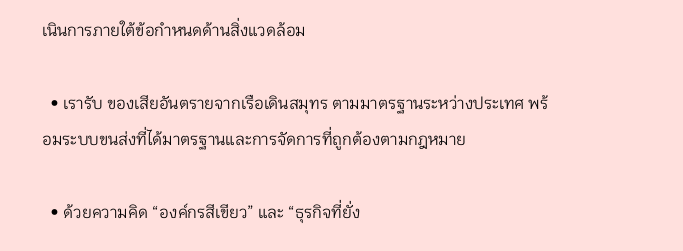เนินการภายใต้ข้อกำหนดด้านสิ่งแวดล้อม

  • เรารับ ของเสียอันตรายจากเรือเดินสมุทร ตามมาตรฐานระหว่างประเทศ พร้อมระบบขนส่งที่ได้มาตรฐานและการจัดการที่ถูกต้องตามกฎหมาย

  • ด้วยความคิด “องค์กรสีเขียว” และ “ธุรกิจที่ยั่ง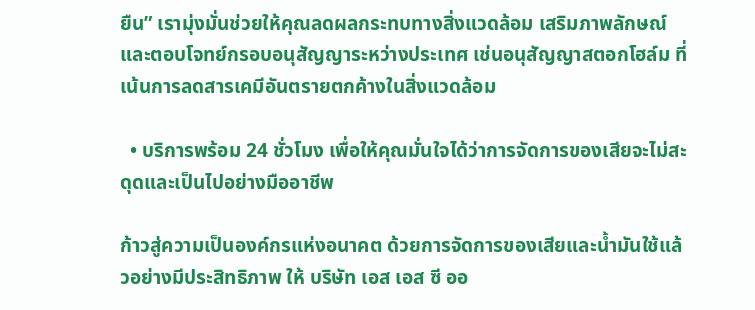ยืน” เรามุ่งมั่นช่วยให้คุณลดผลกระทบทางสิ่งแวดล้อม เสริมภาพลักษณ์ และตอบโจทย์กรอบอนุสัญญาระหว่างประเทศ เช่นอนุสัญญาสตอกโฮล์ม ที่เน้นการลดสารเคมีอันตรายตกค้างในสิ่งแวดล้อม

  • บริการพร้อม 24 ชั่วโมง เพื่อให้คุณมั่นใจได้ว่าการจัดการของเสียจะไม่สะดุดและเป็นไปอย่างมืออาชีพ

ก้าวสู่ความเป็นองค์กรแห่งอนาคต ด้วยการจัดการของเสียและน้ำมันใช้แล้วอย่างมีประสิทธิภาพ ให้ บริษัท เอส เอส ซี ออ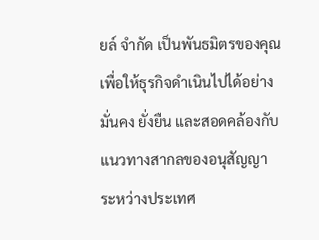ยล์ จำกัด เป็นพันธมิตรของคุณ เพื่อให้ธุรกิจดำเนินไปได้อย่างมั่นคง ยั่งยืน และสอดคล้องกับแนวทางสากลของอนุสัญญาระหว่างประเทศ